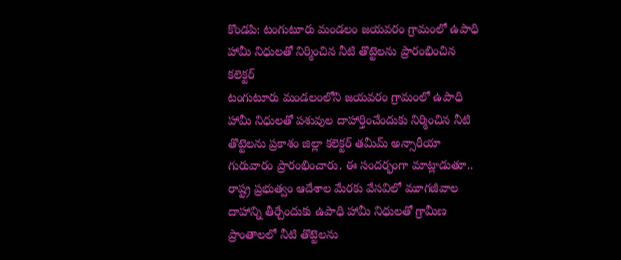కొండపి: టంగుటూరు మండలం జయవరం గ్రామంలో ఉపాధి హామీ నిధులతో నిర్మించిన నీటి తొట్టెలను ప్రారంభించిన కలెక్టర్
టంగుటూరు మండలంలోని జయవరం గ్రామంలో ఉపాధి హామీ నిధులతో పశువుల దాహార్తించేందుకు నిర్మించిన నీటి తొట్టెలను ప్రకాశం జిల్లా కలెక్టర్ తమీమ్ అన్సారీయా గురువారం ప్రారంభించారు. ఈ సందర్భంగా మాట్లాడుతూ.. రాష్ట్ర ప్రభుత్వం ఆదేశాల మేరకు వేసవిలో మూగజీవాల దాహాన్ని తీర్చేందుకు ఉపాధి హామీ నిధులతో గ్రామీణ ప్రాంతాలలో నీటి తొట్టెలను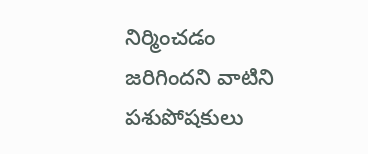నిర్మించడం జరిగిందని వాటిని పశుపోషకులు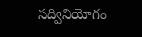సద్వినియోగం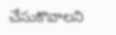చేసుకొవాలని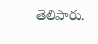తెలిపారు.